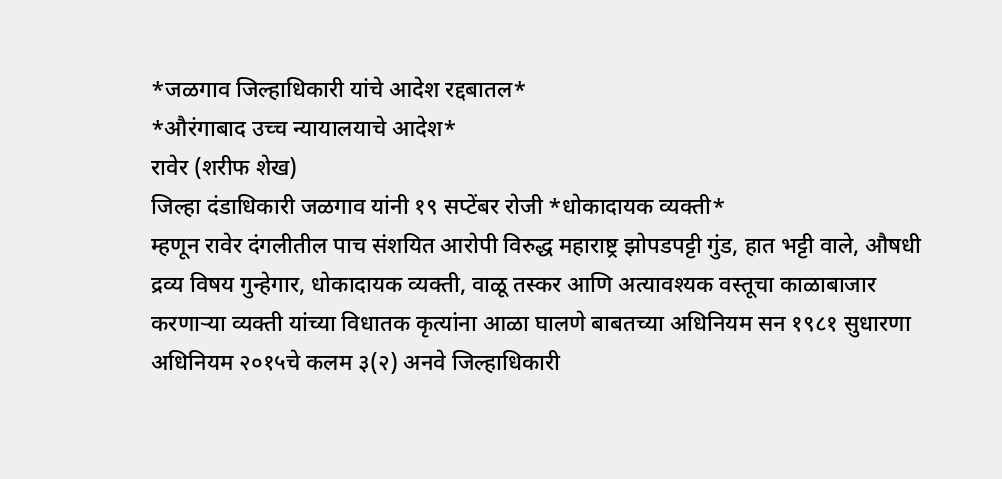*जळगाव जिल्हाधिकारी यांचे आदेश रद्दबातल*
*औरंगाबाद उच्च न्यायालयाचे आदेश*
रावेर (शरीफ शेख)
जिल्हा दंडाधिकारी जळगाव यांनी १९ सप्टेंबर रोजी *धोकादायक व्यक्ती*
म्हणून रावेर दंगलीतील पाच संशयित आरोपी विरुद्ध महाराष्ट्र झोपडपट्टी गुंड, हात भट्टी वाले, औषधी द्रव्य विषय गुन्हेगार, धोकादायक व्यक्ती, वाळू तस्कर आणि अत्यावश्यक वस्तूचा काळाबाजार करणाऱ्या व्यक्ती यांच्या विधातक कृत्यांना आळा घालणे बाबतच्या अधिनियम सन १९८१ सुधारणा अधिनियम २०१५चे कलम ३(२) अनवे जिल्हाधिकारी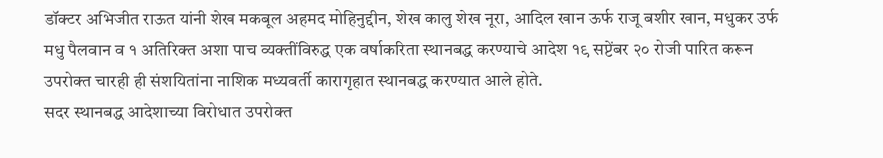डॉक्टर अभिजीत राऊत यांनी शेख मकबूल अहमद मोहिनुद्दीन, शेख कालु शेख नूरा, आदिल खान ऊर्फ राजू बशीर खान, मधुकर उर्फ मधु पैलवान व १ अतिरिक्त अशा पाच व्यक्तींविरुद्ध एक वर्षाकरिता स्थानबद्ध करण्याचे आदेश १९ सप्टेंबर २० रोजी पारित करून उपरोक्त चारही ही संशयितांना नाशिक मध्यवर्ती कारागृहात स्थानबद्ध करण्यात आले होते.
सदर स्थानबद्ध आदेशाच्या विरोधात उपरोक्त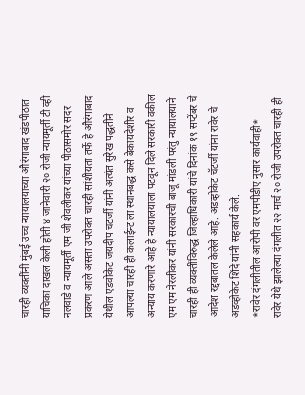चारही व्यक्तींनी मुंबई उच्च न्यायालयाच्या औरंगाबाद खंडपीठात याचिका दाखल केली होती ४ जानेवारी २० रोजी न्यायमूर्ती टी व्ही नलवाडे व न्यायमूर्ती एम जी शेवलीकर यांच्या पीठासमोर सदर प्रकरण आले असता उपरोक्त चारही सांशीयता तर्फे हे औरंगाबाद येथील एडवोकेट जयदीप चटर्जी यांनी अत्यंत सुरेख पद्धतीने आपल्या चारही ही कलाईन्ट ला स्थानबद्ध कसे बेकायदेशीर व अन्याय करणारे आहे हे न्यायालयाला पटवून दिले सरकारी वकील एम एम नेरलीकर यांनी सरकारची बाजू मांडली परंतु न्यायालयाने चारही ही व्यक्तींविरुद्ध जिल्हाधिकारी यांचे दिनांक १९ सप्टेंबर चे आदेश रद्दबातल केलेले आहे. अडव्होकेट चॅटर्जी यांना रावेर चे अडव्होकेट शिंदे यांनी सहकार्य केले.
*रावेर दंगलीतील आरोपी वर एमपीडीए नुसार कार्यवाही*
रावेर येथे झालेल्या दंगलीत २२ मार्च २० रोजी उपरोक्त चारही ही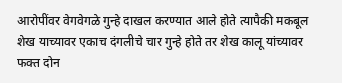आरोपींवर वेगवेगळे गुन्हे दाखल करण्यात आले होते त्यापैकी मकबूल शेख याच्यावर एकाच दंगलीचे चार गुन्हे होते तर शेख कालू यांच्यावर फक्त दोन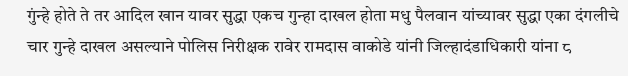गुंन्हे होते ते तर आदिल खान यावर सुद्धा एकच गुन्हा दाखल होता मधु पैलवान यांच्यावर सुद्धा एका दंगलीचे चार गुन्हे दाखल असल्याने पोलिस निरीक्षक रावेर रामदास वाकोडे यांनी जिल्हादंडाधिकारी यांना ८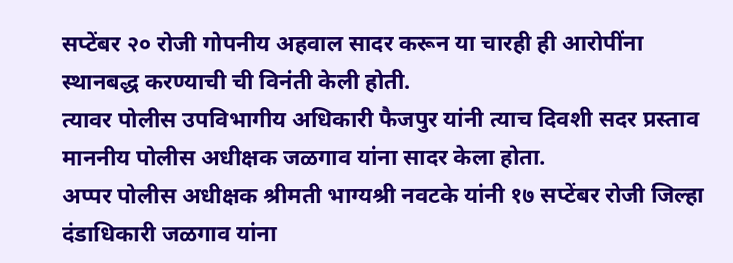सप्टेंबर २० रोजी गोपनीय अहवाल सादर करून या चारही ही आरोपींना स्थानबद्ध करण्याची ची विनंती केली होती.
त्यावर पोलीस उपविभागीय अधिकारी फैजपुर यांनी त्याच दिवशी सदर प्रस्ताव माननीय पोलीस अधीक्षक जळगाव यांना सादर केला होता.
अप्पर पोलीस अधीक्षक श्रीमती भाग्यश्री नवटके यांनी १७ सप्टेंबर रोजी जिल्हा दंडाधिकारी जळगाव यांना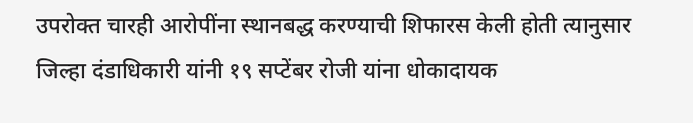उपरोक्त चारही आरोपींना स्थानबद्ध करण्याची शिफारस केली होती त्यानुसार जिल्हा दंडाधिकारी यांनी १९ सप्टेंबर रोजी यांना धोकादायक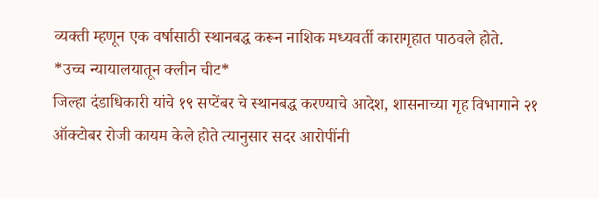व्यक्ती म्हणून एक वर्षासाठी स्थानबद्ध करून नाशिक मध्यवर्ती कारागृहात पाठवले होते.
*उच्च न्यायालयातून क्लीन चीट*
जिल्हा दंडाधिकारी यांचे १९ सप्टेंबर चे स्थानबद्ध करण्याचे आदेश, शासनाच्या गृह विभागाने २१ ऑक्टोबर रोजी कायम केले होते त्यानुसार सदर आरोपींनी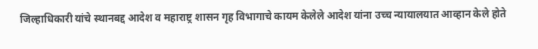जिल्हाधिकारी यांचे स्थानबद्द आदेश व महाराष्ट्र शासन गृह विभागाचे कायम केलेले आदेश यांना उच्च न्यायालयात आव्हान केले होते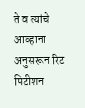ते व त्यांचे आव्हाना अनुसरून रिट पिटीशन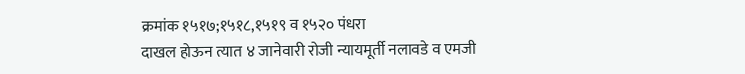क्रमांक १५१७;१५१८,१५१९ व १५२० पंधरा
दाखल होऊन त्यात ४ जानेवारी रोजी न्यायमूर्ती नलावडे व एमजी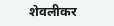शेवलीकर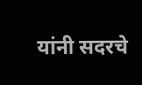यांनी सदरचे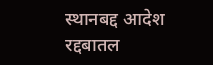स्थानबद्द आदेश रद्दबातल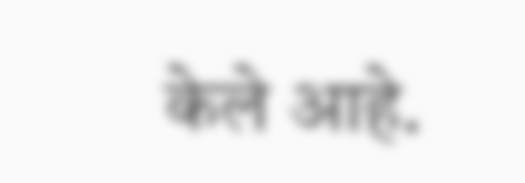केले आहे.